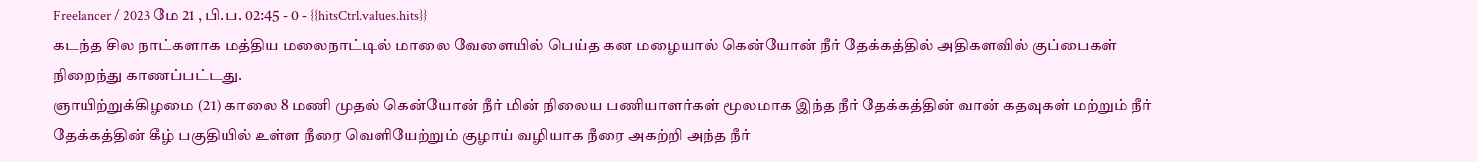Freelancer / 2023 மே 21 , பி.ப. 02:45 - 0 - {{hitsCtrl.values.hits}}
கடந்த சில நாட்களாக மத்திய மலைநாட்டில் மாலை வேளையில் பெய்த கன மழையால் கென்யோன் நீர் தேக்கத்தில் அதிகளவில் குப்பைகள் நிறைந்து காணப்பட்டது.
ஞாயிற்றுக்கிழமை (21) காலை 8 மணி முதல் கென்யோன் நீர் மின் நிலைய பணியாளர்கள் மூலமாக இந்த நீர் தேக்கத்தின் வான் கதவுகள் மற்றும் நீர் தேக்கத்தின் கீழ் பகுதியில் உள்ள நீரை வெளியேற்றும் குழாய் வழியாக நீரை அகற்றி அந்த நீர்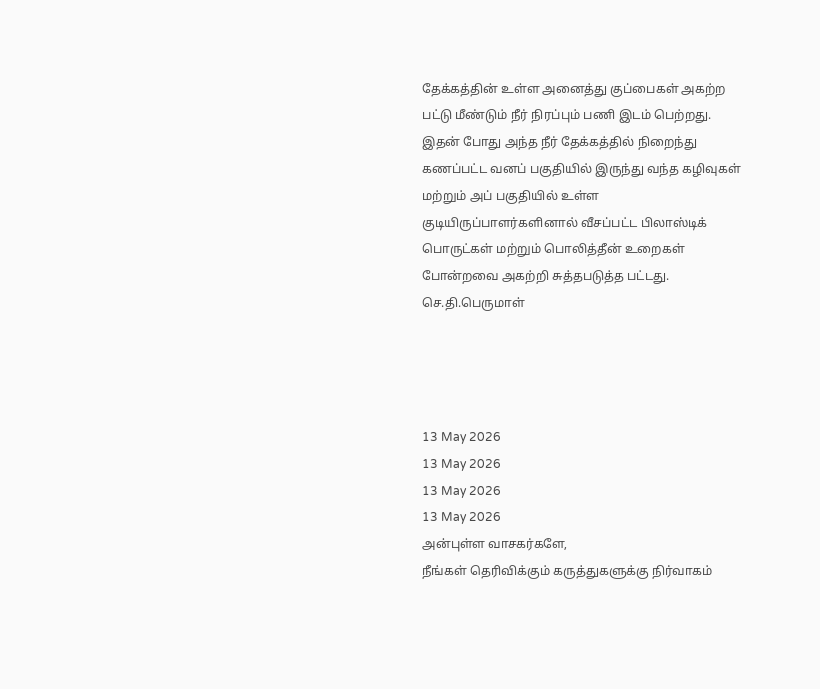தேக்கத்தின் உள்ள அனைத்து குப்பைகள் அகற்ற பட்டு மீண்டும் நீர் நிரப்பும் பணி இடம் பெற்றது.
இதன் போது அந்த நீர் தேக்கத்தில் நிறைந்து கணப்பட்ட வனப் பகுதியில் இருந்து வந்த கழிவுகள் மற்றும் அப் பகுதியில் உள்ள குடியிருப்பாளர்களினால் வீசப்பட்ட பிலாஸ்டிக் பொருட்கள் மற்றும் பொலித்தீன் உறைகள் போன்றவை அகற்றி சுத்தபடுத்த பட்டது.
செ.தி.பெருமாள்




13 May 2026
13 May 2026
13 May 2026
13 May 2026
அன்புள்ள வாசகர்களே,
நீங்கள் தெரிவிக்கும் கருத்துகளுக்கு நிர்வாகம்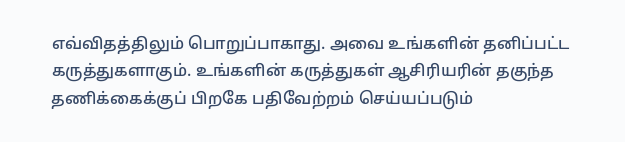எவ்விதத்திலும் பொறுப்பாகாது. அவை உங்களின் தனிப்பட்ட கருத்துகளாகும். உங்களின் கருத்துகள் ஆசிரியரின் தகுந்த தணிக்கைக்குப் பிறகே பதிவேற்றம் செய்யப்படும்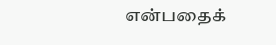என்பதைக்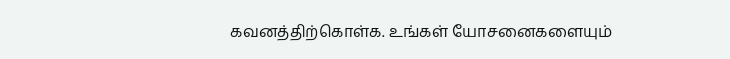கவனத்திற்கொள்க. உங்கள் யோசனைகளையும்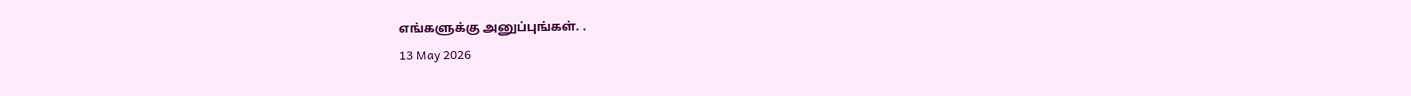எங்களுக்கு அனுப்புங்கள். .
13 May 2026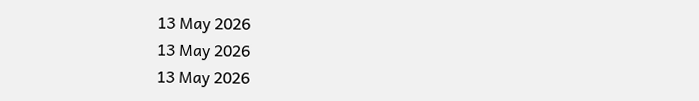13 May 2026
13 May 2026
13 May 2026